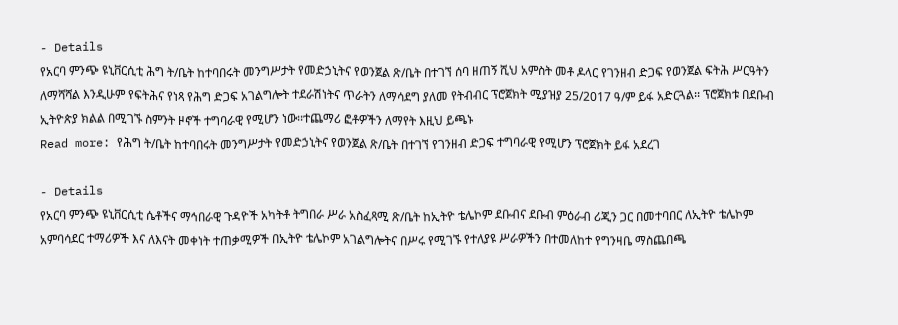- Details
የአርባ ምንጭ ዩኒቨርሲቲ ሕግ ት/ቤት ከተባበሩት መንግሥታት የመድኃኒትና የወንጀል ጽ/ቤት በተገኘ ሰባ ዘጠኝ ሺህ አምስት መቶ ዶላር የገንዘብ ድጋፍ የወንጀል ፍትሕ ሥርዓትን ለማሻሻል እንዲሁም የፍትሕና የነጻ የሕግ ድጋፍ አገልግሎት ተደራሽነትና ጥራትን ለማሳደግ ያለመ የትብብር ፕሮጀክት ሚያዝያ 25/2017 ዓ/ም ይፋ አድርጓል፡፡ ፕሮጀክቱ በደቡብ ኢትዮጵያ ክልል በሚገኙ ስምንት ዞኖች ተግባራዊ የሚሆን ነው፡፡ተጨማሪ ፎቶዎችን ለማየት እዚህ ይጫኑ
Read more: የሕግ ት/ቤት ከተባበሩት መንግሥታት የመድኃኒትና የወንጀል ጽ/ቤት በተገኘ የገንዘብ ድጋፍ ተግባራዊ የሚሆን ፕሮጀክት ይፋ አደረገ

- Details
የአርባ ምንጭ ዩኒቨርሲቲ ሴቶችና ማኅበራዊ ጉዳዮች አካትቶ ትግበራ ሥራ አስፈጻሚ ጽ/ቤት ከኢትዮ ቴሌኮም ደቡብና ደቡብ ምዕራብ ሪጂን ጋር በመተባበር ለኢትዮ ቴሌኮም አምባሳደር ተማሪዎች እና ለእናት መቀነት ተጠቃሚዎች በኢትዮ ቴሌኮም አገልግሎትና በሥሩ የሚገኙ የተለያዩ ሥራዎችን በተመለከተ የግንዛቤ ማስጨበጫ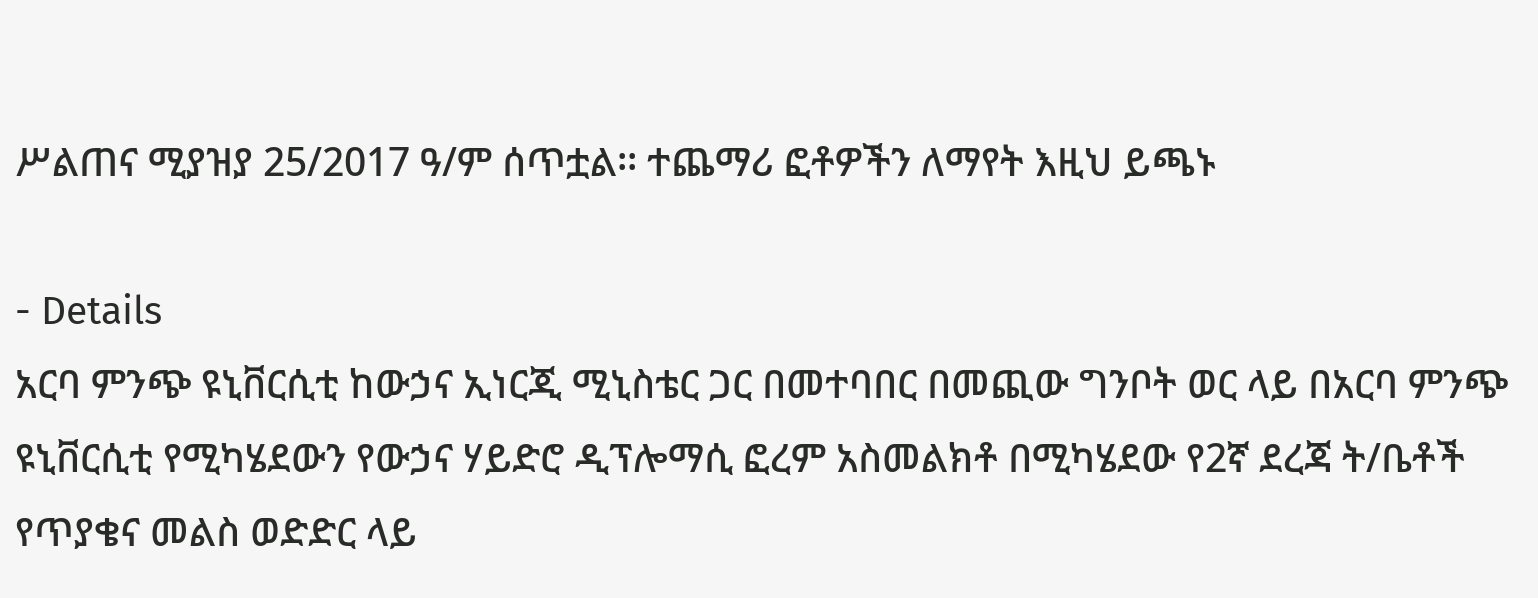ሥልጠና ሚያዝያ 25/2017 ዓ/ም ሰጥቷል፡፡ ተጨማሪ ፎቶዎችን ለማየት እዚህ ይጫኑ

- Details
አርባ ምንጭ ዩኒቨርሲቲ ከውኃና ኢነርጂ ሚኒስቴር ጋር በመተባበር በመጪው ግንቦት ወር ላይ በአርባ ምንጭ ዩኒቨርሲቲ የሚካሄደውን የውኃና ሃይድሮ ዲፕሎማሲ ፎረም አስመልክቶ በሚካሄደው የ2ኛ ደረጃ ት/ቤቶች የጥያቄና መልስ ወድድር ላይ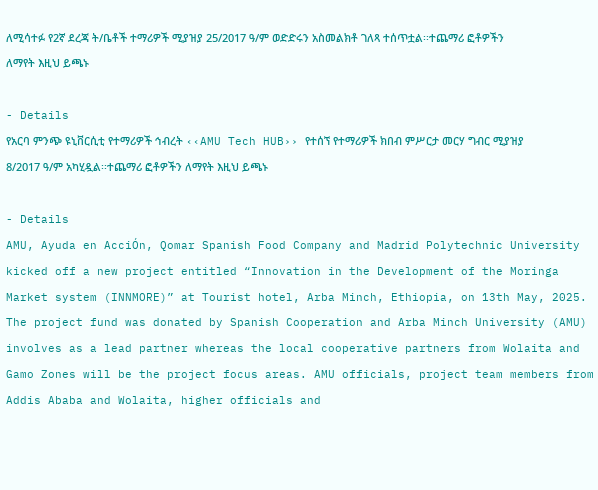ለሚሳተፉ የ2ኛ ደረጃ ት/ቤቶች ተማሪዎች ሚያዝያ 25/2017 ዓ/ም ወድድሩን አስመልክቶ ገለጻ ተሰጥቷል፡፡ተጨማሪ ፎቶዎችን ለማየት እዚህ ይጫኑ

- Details
የአርባ ምንጭ ዩኒቨርሲቲ የተማሪዎች ኅብረት ‹‹AMU Tech HUB›› የተሰኘ የተማሪዎች ክበብ ምሥርታ መርሃ ግብር ሚያዝያ 8/2017 ዓ/ም አካሂዷል፡፡ተጨማሪ ፎቶዎችን ለማየት እዚህ ይጫኑ

- Details
AMU, Ayuda en AcciÓn, Qomar Spanish Food Company and Madrid Polytechnic University kicked off a new project entitled “Innovation in the Development of the Moringa Market system (INNMORE)” at Tourist hotel, Arba Minch, Ethiopia, on 13th May, 2025. The project fund was donated by Spanish Cooperation and Arba Minch University (AMU) involves as a lead partner whereas the local cooperative partners from Wolaita and Gamo Zones will be the project focus areas. AMU officials, project team members from Addis Ababa and Wolaita, higher officials and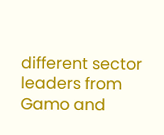different sector leaders from Gamo and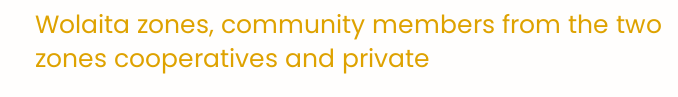Wolaita zones, community members from the two zones cooperatives and private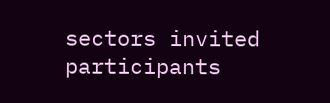sectors invited participants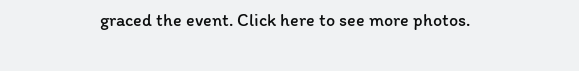graced the event. Click here to see more photos.